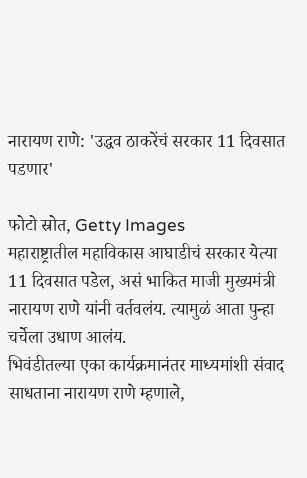नारायण राणे: 'उद्धव ठाकरेंचं सरकार 11 दिवसात पडणार'

फोटो स्रोत, Getty Images
महाराष्ट्रातील महाविकास आघाडीचं सरकार येत्या 11 दिवसात पडेल, असं भाकित माजी मुख्यमंत्री नारायण राणे यांनी वर्तवलंय. त्यामुळं आता पुन्हा चर्चेला उधाण आलंय.
भिवंडीतल्या एका कार्यक्रमानंतर माध्यमांशी संवाद साधताना नारायण राणे म्हणाले,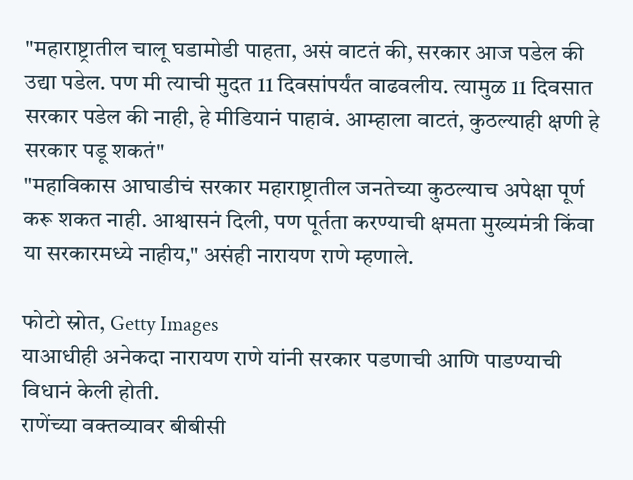"महाराष्ट्रातील चालू घडामोडी पाहता, असं वाटतं की, सरकार आज पडेल की उद्या पडेल. पण मी त्याची मुदत 11 दिवसांपर्यंत वाढवलीय. त्यामुळ 11 दिवसात सरकार पडेल की नाही, हे मीडियानं पाहावं. आम्हाला वाटतं, कुठल्याही क्षणी हे सरकार पडू शकतं"
"महाविकास आघाडीचं सरकार महाराष्ट्रातील जनतेच्या कुठल्याच अपेक्षा पूर्ण करू शकत नाही. आश्वासनं दिली, पण पूर्तता करण्याची क्षमता मुख्यमंत्री किंवा या सरकारमध्ये नाहीय," असंही नारायण राणे म्हणाले.

फोटो स्रोत, Getty Images
याआधीही अनेकदा नारायण राणे यांनी सरकार पडणाची आणि पाडण्याची विधानं केली होती.
राणेंच्या वक्तव्यावर बीबीसी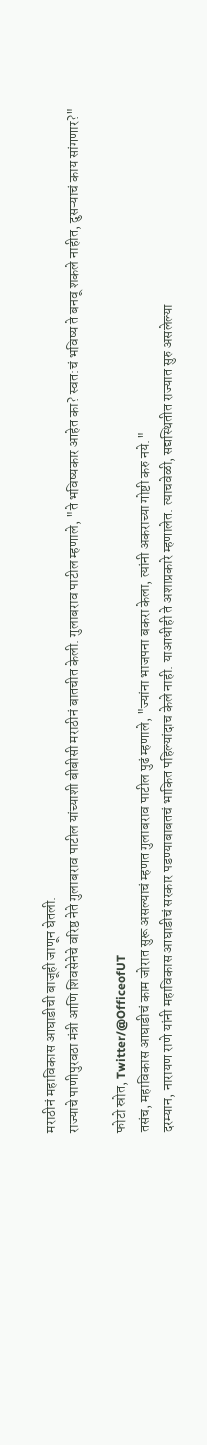मराठीनं महाविकास आघाडीची बाजूही जाणून घेतली.
राज्याचे पाणीपुरवठा मंत्री आणि शिवसेनेचे वरिष्ठ नेते गुलाबराव पाटील यांच्याशी बीबीसी मराठीनं बातचीत केली. गुलाबराव पाटील म्हणाले, "ते भविष्यकार आहेत का? स्वत:चं भविष्य ते बनवू शकले नाहीत, दुसऱ्याचं काय सांगणार?"

फोटो स्रोत, Twitter/@OfficeofUT
तसंच, महाविकास आघाडीचं काम जोरात सुरू असल्याचं म्हणत गुलाबराव पाटील पुढं म्हणाले, "ज्यांना भाजपना बकरा केला, त्यांनी अकराच्या गोष्टी करु नये."
दरम्यान, नारायण राणे यांनी महाविकास आघाडीचं सरकार पडण्याबाबतचं भाकित पहिल्यांदाच केले नाही. याआधीही ते अशाप्रकारे म्हणालेत. त्याचवेळी, सद्यस्थितीत राज्यात सुरु असलेल्या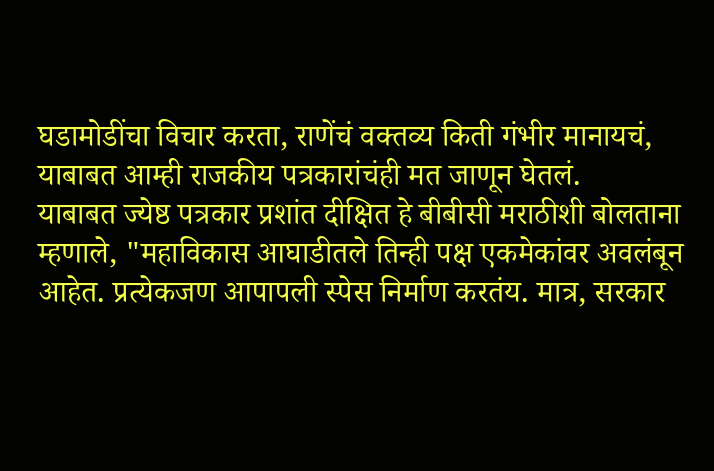घडामोडींचा विचार करता, राणेंचं वक्तव्य किती गंभीर मानायचं, याबाबत आम्ही राजकीय पत्रकारांचंही मत जाणून घेतलं.
याबाबत ज्येष्ठ पत्रकार प्रशांत दीक्षित हे बीबीसी मराठीशी बोलताना म्हणाले, "महाविकास आघाडीतले तिन्ही पक्ष एकमेकांवर अवलंबून आहेत. प्रत्येकजण आपापली स्पेस निर्माण करतंय. मात्र, सरकार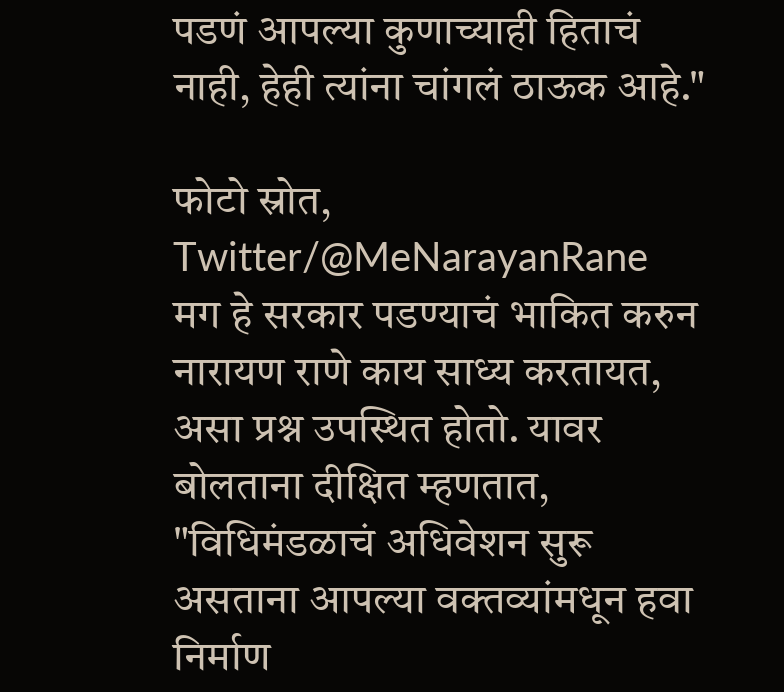पडणं आपल्या कुणाच्याही हिताचं नाही, हेही त्यांना चांगलं ठाऊक आहे."

फोटो स्रोत, Twitter/@MeNarayanRane
मग हे सरकार पडण्याचं भाकित करुन नारायण राणे काय साध्य करतायत, असा प्रश्न उपस्थित होतो. यावर बोलताना दीक्षित म्हणतात, "विधिमंडळाचं अधिवेशन सुरू असताना आपल्या वक्तव्यांमधून हवा निर्माण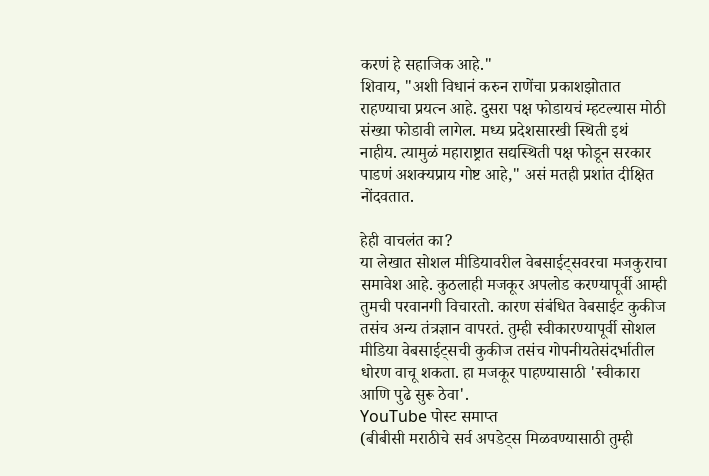करणं हे सहाजिक आहे."
शिवाय, "अशी विधानं करुन राणेंचा प्रकाशझोतात राहण्याचा प्रयत्न आहे. दुसरा पक्ष फोडायचं म्हटल्यास मोठी संख्या फोडावी लागेल. मध्य प्रदेशसारखी स्थिती इथं नाहीय. त्यामुळं महाराष्ट्रात सद्यस्थिती पक्ष फोडून सरकार पाडणं अशक्यप्राय गोष्ट आहे," असं मतही प्रशांत दीक्षित नोंदवतात.

हेही वाचलंत का?
या लेखात सोशल मीडियावरील वेबसाईट्सवरचा मजकुराचा समावेश आहे. कुठलाही मजकूर अपलोड करण्यापूर्वी आम्ही तुमची परवानगी विचारतो. कारण संबंधित वेबसाईट कुकीज तसंच अन्य तंत्रज्ञान वापरतं. तुम्ही स्वीकारण्यापूर्वी सोशल मीडिया वेबसाईट्सची कुकीज तसंच गोपनीयतेसंदर्भातील धोरण वाचू शकता. हा मजकूर पाहण्यासाठी 'स्वीकारा आणि पुढे सुरू ठेवा'.
YouTube पोस्ट समाप्त
(बीबीसी मराठीचे सर्व अपडेट्स मिळवण्यासाठी तुम्ही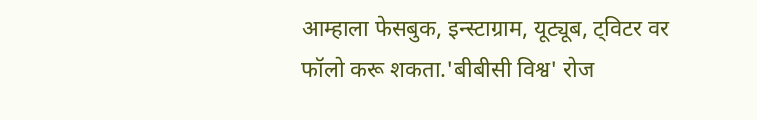आम्हाला फेसबुक, इन्स्टाग्राम, यूट्यूब, ट्विटर वर फॉलो करू शकता.'बीबीसी विश्व' रोज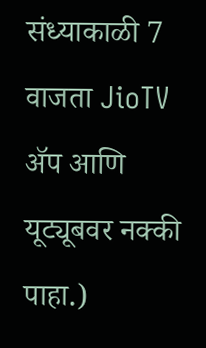संध्याकाळी 7 वाजता JioTV ॲप आणि यूट्यूबवर नक्की पाहा.)